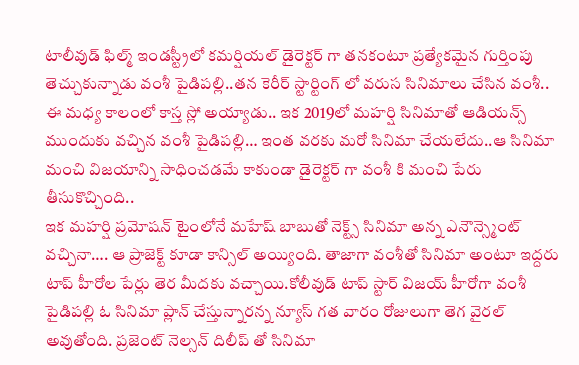టాలీవుడ్ ఫిల్మ్ ఇండస్ట్రీలో కమర్షియల్ డైరెక్టర్ గా తనకంటూ ప్రత్యేకమైన గుర్తింపు తెచ్చుకున్నాడు వంశీ పైడిపల్లి..తన కెరీర్ స్టార్టింగ్ లో వరుస సినిమాలు చేసిన వంశీ.. ఈ మధ్య కాలంలో కాస్త స్లో అయ్యాడు.. ఇక 2019లో మహర్షి సినిమాతో ఆడియన్స్ ముందుకు వచ్చిన వంశీ పైడిపల్లి… ఇంత వరకు మరో సినిమా చేయలేదు..ఆ సినిమా మంచి విజయాన్ని సాధించడమే కాకుండా డైరెక్టర్ గా వంశీ కి మంచి పేరు తీసుకొచ్చింది..
ఇక మహర్షి ప్రమోషన్ టైంలోనే మహేష్ బాబుతో నెక్ట్స్ సినిమా అన్న ఎనౌన్స్మెంట్ వచ్చినా…. ఆ ప్రాజెక్ట్ కూడా కాన్సిల్ అయ్యింది. తాజాగా వంశీతో సినిమా అంటూ ఇద్దరు టాప్ హీరోల పేర్లు తెర మీదకు వచ్చాయి.కోలీవుడ్ టాప్ స్టార్ విజయ్ హీరోగా వంశీ పైడిపల్లి ఓ సినిమా ప్లాన్ చేస్తున్నారన్న న్యూస్ గత వారం రోజులుగా తెగ వైరల్ అవుతోంది. ప్రజెంట్ నెల్సన్ దిలీప్ తో సినిమా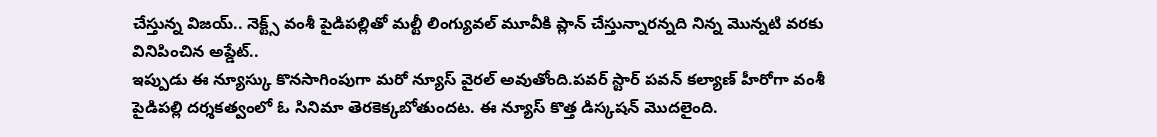చేస్తున్న విజయ్.. నెక్ట్స్ వంశీ పైడిపల్లితో మల్టీ లింగ్యువల్ మూవీకి ప్లాన్ చేస్తున్నారన్నది నిన్న మొన్నటి వరకు వినిపించిన అప్డేట్..
ఇప్పుడు ఈ న్యూస్కు కొనసాగింపుగా మరో న్యూస్ వైరల్ అవుతోంది.పవర్ స్టార్ పవన్ కల్యాణ్ హీరోగా వంశీ పైడిపల్లి దర్శకత్వంలో ఓ సినిమా తెరకెక్కబోతుందట. ఈ న్యూస్ కొత్త డిస్కషన్ మొదలైంది.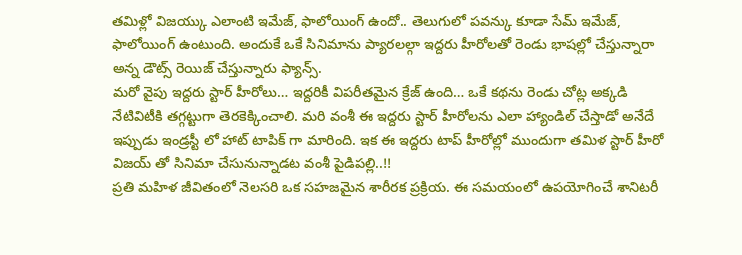తమిళ్లో విజయ్కు ఎలాంటి ఇమేజ్, ఫాలోయింగ్ ఉందో.. తెలుగులో పవన్కు కూడా సేమ్ ఇమేజ్, ఫాలోయింగ్ ఉంటుంది. అందుకే ఒకే సినిమాను ప్యారలల్గా ఇద్దరు హీరోలతో రెండు భాషల్లో చేస్తున్నారా అన్న డౌట్స్ రెయిజ్ చేస్తున్నారు ఫ్యాన్స్.
మరో వైపు ఇద్దరు స్టార్ హీరోలు… ఇద్దరికీ విపరీతమైన క్రేజ్ ఉంది… ఒకే కథను రెండు చోట్ల అక్కడి నేటివిటీకి తగ్గట్టుగా తెరకెక్కించాలి. మరి వంశీ ఈ ఇద్దరు స్టార్ హీరోలను ఎలా హ్యాండిల్ చేస్తాడో అనేదే ఇప్పుడు ఇండ్రస్టీ లో హాట్ టాపిక్ గా మారింది. ఇక ఈ ఇద్దరు టాప్ హీరోల్లో ముందుగా తమిళ స్టార్ హీరో విజయ్ తో సినిమా చేసునున్నాడట వంశీ పైడిపల్లి..!!
ప్రతి మహిళ జీవితంలో నెలసరి ఒక సహజమైన శారీరక ప్రక్రియ. ఈ సమయంలో ఉపయోగించే శానిటరీ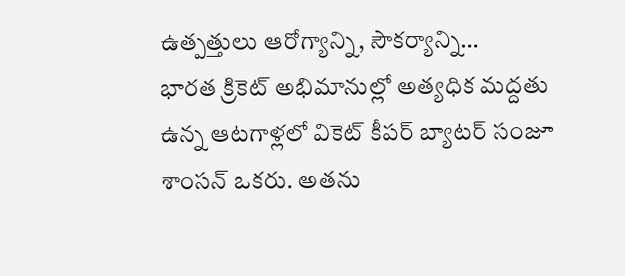ఉత్పత్తులు ఆరోగ్యాన్ని, సౌకర్యాన్ని…
భారత క్రికెట్ అభిమానుల్లో అత్యధిక మద్దతు ఉన్న ఆటగాళ్లలో వికెట్ కీపర్ బ్యాటర్ సంజూ శాంసన్ ఒకరు. అతను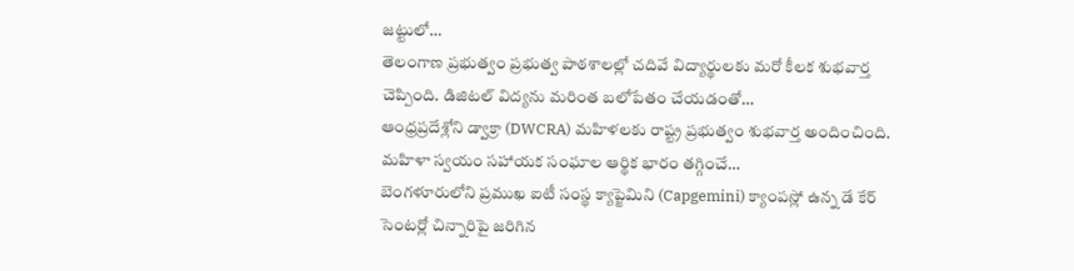జట్టులో…
తెలంగాణ ప్రభుత్వం ప్రభుత్వ పాఠశాలల్లో చదివే విద్యార్థులకు మరో కీలక శుభవార్త చెప్పింది. డిజిటల్ విద్యను మరింత బలోపేతం చేయడంతో…
ఆంధ్రప్రదేశ్లోని డ్వాక్రా (DWCRA) మహిళలకు రాష్ట్ర ప్రభుత్వం శుభవార్త అందించింది. మహిళా స్వయం సహాయక సంఘాల ఆర్థిక భారం తగ్గించే…
బెంగళూరులోని ప్రముఖ ఐటీ సంస్థ క్యాప్జెమిని (Capgemini) క్యాంపస్లో ఉన్న డే కేర్ సెంటర్లో చిన్నారిపై జరిగిన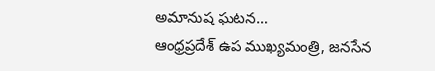అమానుష ఘటన…
ఆంధ్రప్రదేశ్ ఉప ముఖ్యమంత్రి, జనసేన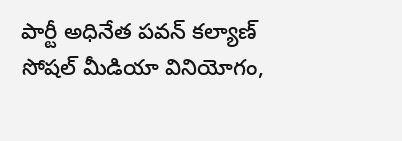పార్టీ అధినేత పవన్ కల్యాణ్ సోషల్ మీడియా వినియోగం,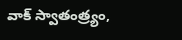వాక్ స్వాతంత్ర్యం,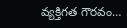వ్యక్తిగత గౌరవం…